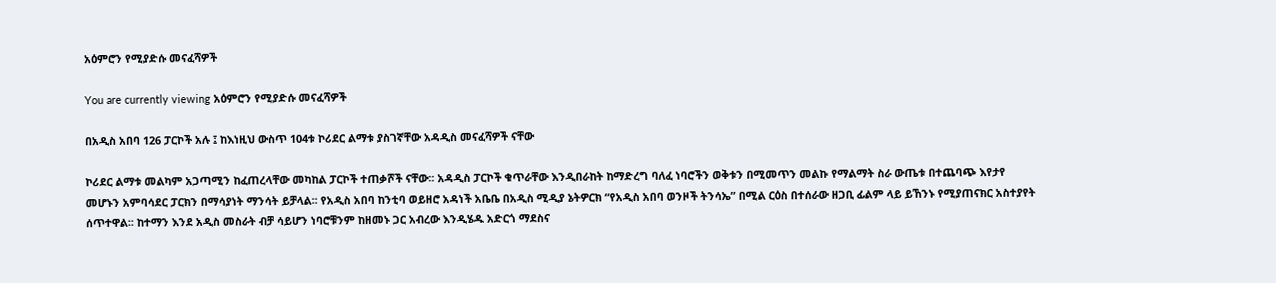አዕምሮን የሚያድሱ መናፈሻዎች

You are currently viewing አዕምሮን የሚያድሱ መናፈሻዎች

በአዲስ አበባ 126 ፓርኮች አሉ ፤ ከእነዚህ ውስጥ 104ቱ ኮሪደር ልማቱ ያስገኛቸው አዳዲስ መናፈሻዎች ናቸው

ኮሪደር ልማቱ መልካም አጋጣሚን ከፈጠረላቸው መካከል ፓርኮች ተጠቃሾች ናቸው፡፡ አዳዲስ ፓርኮች ቁጥራቸው እንዲበራከት ከማድረግ ባለፈ ነባሮችን ወቅቱን በሚመጥን መልኩ የማልማት ስራ ውጤቱ በተጨባጭ እየታየ መሆኑን አምባሳደር ፓርክን በማሳያነት ማንሳት ይቻላል፡፡ የአዲስ አበባ ከንቲባ ወይዘሮ አዳነች አቤቤ በአዲስ ሚዲያ ኔትዎርክ “የአዲስ አበባ ወንዞች ትንሳኤ” በሚል ርዕስ በተሰራው ዘጋቢ ፊልም ላይ ይኸንኑ የሚያጠናክር አስተያየት ሰጥተዋል፡፡ ከተማን እንደ አዲስ መስራት ብቻ ሳይሆን ነባሮቹንም ከዘመኑ ጋር አብረው እንዲሄዱ አድርጎ ማደስና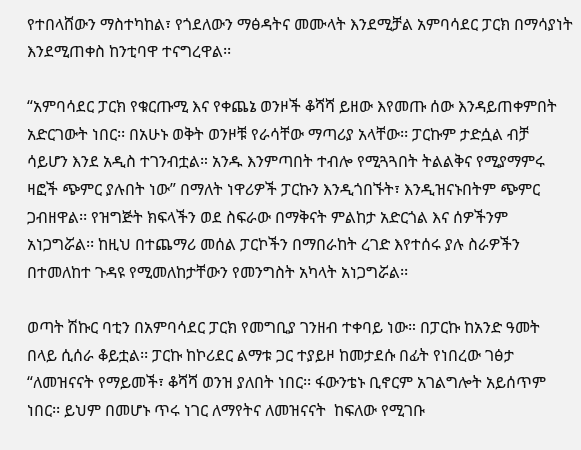የተበላሸውን ማስተካከል፣ የጎደለውን ማፅዳትና መሙላት እንደሚቻል አምባሳደር ፓርክ በማሳያነት እንደሚጠቀስ ከንቲባዋ ተናግረዋል፡፡

“አምባሳደር ፓርክ የቁርጡሚ እና የቀጨኔ ወንዞች ቆሻሻ ይዘው እየመጡ ሰው እንዳይጠቀምበት አድርገውት ነበር፡፡ በአሁኑ ወቅት ወንዞቹ የራሳቸው ማጣሪያ አላቸው፡፡ ፓርኩም ታድሷል ብቻ ሳይሆን እንደ አዲስ ተገንብቷል። አንዱ እንምጣበት ተብሎ የሚጓጓበት ትልልቅና የሚያማምሩ ዛፎች ጭምር ያሉበት ነው” በማለት ነዋሪዎች ፓርኩን እንዲጎበኙት፣ እንዲዝናኑበትም ጭምር ጋብዘዋል፡፡ የዝግጅት ክፍላችን ወደ ስፍራው በማቅናት ምልከታ አድርጎል እና ሰዎችንም አነጋግሯል፡፡ ከዚህ በተጨማሪ መሰል ፓርኮችን በማበራከት ረገድ እየተሰሩ ያሉ ስራዎችን በተመለከተ ጉዳዩ የሚመለከታቸውን የመንግስት አካላት አነጋግሯል፡፡

ወጣት ሽኩር ባቲን በአምባሳደር ፓርክ የመግቢያ ገንዘብ ተቀባይ ነው። በፓርኩ ከአንድ ዓመት በላይ ሲሰራ ቆይቷል፡፡ ፓርኩ ከኮሪደር ልማቱ ጋር ተያይዞ ከመታደሱ በፊት የነበረው ገፅታ “ለመዝናናት የማይመች፣ ቆሻሻ ወንዝ ያለበት ነበር፡፡ ፋውንቴኑ ቢኖርም አገልግሎት አይሰጥም ነበር፡፡ ይህም በመሆኑ ጥሩ ነገር ለማየትና ለመዝናናት  ከፍለው የሚገቡ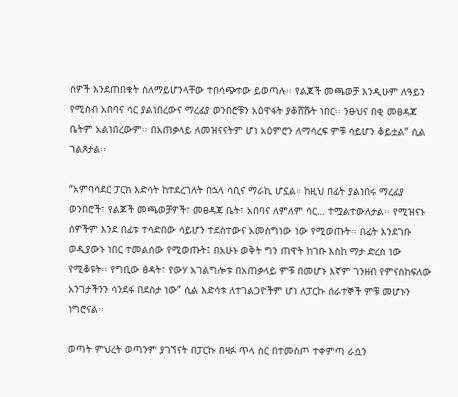ሰዎች እንደጠበቁት ስለማይሆንላቸው ተበሳጭተው ይወጣሉ፡፡ የልጆች መጫወቻ እንዲሁም ለዓይን የሚስብ አበባና ሳር ያልነበረውና ማረፊያ ወንበሮቹን አዕዋፋት ያቆሸሹት ነበር፡፡ ንፁህና በቂ መፀዳጃ ቤትም አልነበረውም፡፡ በአጠቃላይ ለመዝናናትም ሆነ አዕምሮን ለማሳረፍ ምቹ ሳይሆን ቆይቷል” ሲል ገልጾታል፡፡

“አምባሳደር ፓርክ እድሳት ከተደረገለት በኋላ ሳቢና ማራኪ ሆኗል። ከዚህ በፊት ያልነበሩ ማረፊያ ወንበሮች፣ የልጆች መጫወቻዎች፣ መፀዳጃ ቤት፣ አበባና ለምለም ሳር… ተሟልተውለታል፡፡ የሚዝናኑ ሰዎችም እንደ በፊቱ ተሳድበው ሳይሆን ተደስተውና አመስግነው ነው የሚወጡት፡፡ በፊት እንደገቡ ወዲያውኑ ነበር ተመልሰው የሚወጡት፤ በአሁኑ ወቅት ግን ጠዋት ከገቡ እስከ ማታ ድረስ ነው የሚቆዩት፡፡ የግቢው ፅዳት፣ የውሃ አገልግሎቱ በአጠቃላይ ምቹ በመሆኑ እኛም ገንዘብ የምናስከፍለው አንገታችንን ሳንደፋ በደስታ ነው” ሲል እድሳቱ ለተገልጋዮችም ሆነ ለፓርኩ ሰራተኞች ምቹ መሆኑን ነግሮናል፡፡

ወጣት ምህረት ወጣንም ያገኘናት በፓርኩ በዛፉ ጥላ ስር በተመስጦ ተቀምጣ ራሷን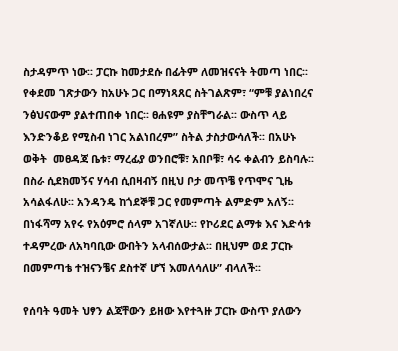ስታዳምጥ ነው፡፡ ፓርኩ ከመታደሱ በፊትም ለመዝናናት ትመጣ ነበር፡፡ የቀደመ ገጽታውን ከአሁኑ ጋር በማነጻጸር ስትገልጽም፣ “ምቹ ያልነበረና ንፅህናውም ያልተጠበቀ ነበር፡፡ ፀሐዩም ያስቸግራል፡፡ ውስጥ ላይ እንድንቆይ የሚስብ ነገር አልነበረም” ስትል ታስታውሳለች፡፡ በአሁኑ ወቅት  መፀዳጃ ቤቱ፣ ማረፊያ ወንበሮቹ፣ አበቦቹ፣ ሳሩ ቀልብን ይስባሉ፡፡ በስራ ሲደክመኝና ሃሳብ ሲበዛብኝ በዚህ ቦታ መጥቼ የጥሞና ጊዜ አሳልፋለሁ፡፡ አንዳንዴ ከጎደኞቹ ጋር የመምጣት ልምድም አለኝ፡፡ በነፋሻማ አየሩ የአዕምሮ ሰላም አገኛለሁ፡፡ የኮሪደር ልማቱ እና እድሳቱ ተዳምረው ለአካባቢው ውበትን አላብሰውታል፡፡ በዚህም ወደ ፓርኩ በመምጣቴ ተዝናንቼና ደስተኛ ሆኘ እመለሳለሁ” ብላለች፡፡

የሰባት ዓመት ህፃን ልጃቸውን ይዘው እየተጓዙ ፓርኩ ውስጥ ያለውን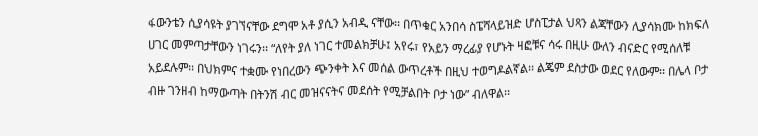ፋውንቴን ሲያሳዩት ያገኘናቸው ደግሞ አቶ ያሲን አብዲ ናቸው፡፡ በጥቁር አንበሳ ስፔሻላይዝድ ሆስፒታል ህጻን ልጃቸውን ሊያሳክሙ ከክፍለ ሀገር መምጣታቸውን ነገሩን፡፡ “ለየት ያለ ነገር ተመልክቻሁ፤ አየሩ፣ የአይን ማረፊያ የሆኑት ዛፎቹና ሳሩ በዚሁ ውለን ብናድር የሚሰለቹ አይደሉም፡፡ በህክምና ተቋሙ የነበረውን ጭንቀት እና መሰል ውጥረቶች በዚህ ተወግዶልኛል፡፡ ልጄም ደስታው ወደር የለውም፡፡ በሌላ ቦታ ብዙ ገንዘብ ከማውጣት በትንሽ ብር መዝናናትና መደሰት የሚቻልበት ቦታ ነው” ብለዋል፡፡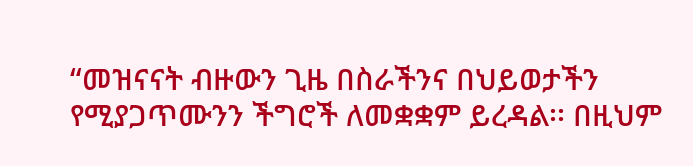“መዝናናት ብዙውን ጊዜ በስራችንና በህይወታችን የሚያጋጥሙንን ችግሮች ለመቋቋም ይረዳል፡፡ በዚህም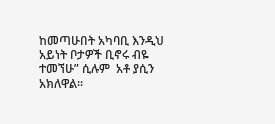ከመጣሁበት አካባቢ እንዲህ አይነት ቦታዎች ቢኖሩ ብዬ ተመኘሁ” ሲሉም  አቶ ያሲን አክለዋል፡፡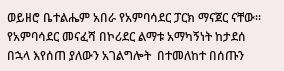ወይዘሮ ቤተልሔም አበራ የአምባሳደር ፓርክ ማናጀር ናቸው፡፡ የአምባሳደር መናፈሻ በኮሪደር ልማቱ አማካኝነት ከታደሰ በኋላ እየሰጠ ያለውን አገልግሎት  በተመለከተ በሰጡን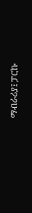ማብራሪያ፤ ፓርኩ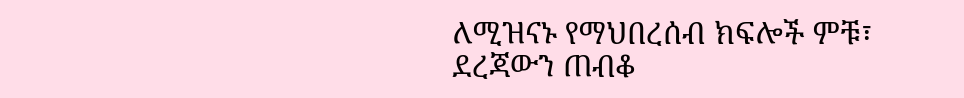ለሚዝናኑ የማህበረሰብ ክፍሎች ምቹ፣ ደረጃውን ጠብቆ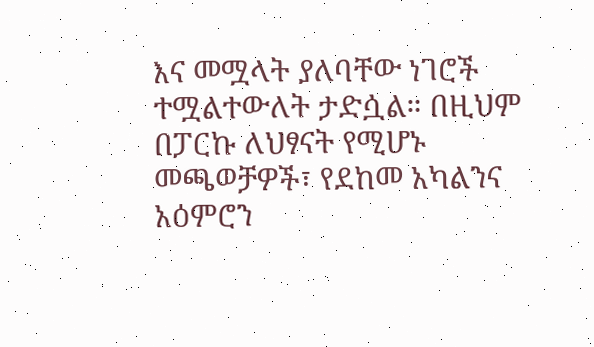እና መሟላት ያለባቸው ነገሮች ተሟልተውለት ታድሷል። በዚህም በፓርኩ ለህፃናት የሚሆኑ መጫወቻዎች፣ የደከመ አካልንና አዕምሮን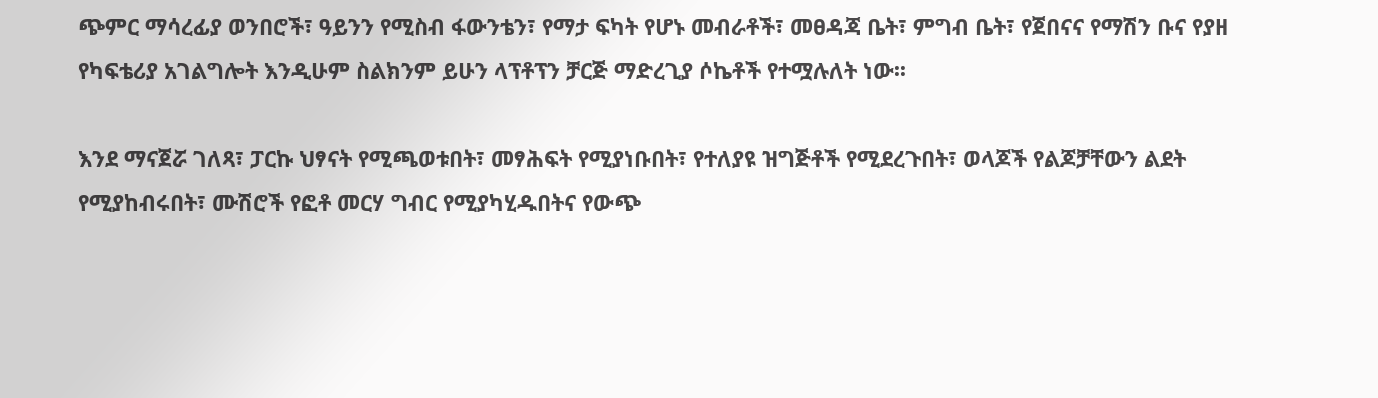ጭምር ማሳረፊያ ወንበሮች፣ ዓይንን የሚስብ ፋውንቴን፣ የማታ ፍካት የሆኑ መብራቶች፣ መፀዳጃ ቤት፣ ምግብ ቤት፣ የጀበናና የማሽን ቡና የያዘ የካፍቴሪያ አገልግሎት እንዲሁም ስልክንም ይሁን ላፕቶፕን ቻርጅ ማድረጊያ ሶኬቶች የተሟሉለት ነው፡፡

እንደ ማናጀሯ ገለጻ፣ ፓርኩ ህፃናት የሚጫወቱበት፣ መፃሕፍት የሚያነቡበት፣ የተለያዩ ዝግጅቶች የሚደረጉበት፣ ወላጆች የልጆቻቸውን ልደት የሚያከብሩበት፣ ሙሽሮች የፎቶ መርሃ ግብር የሚያካሂዱበትና የውጭ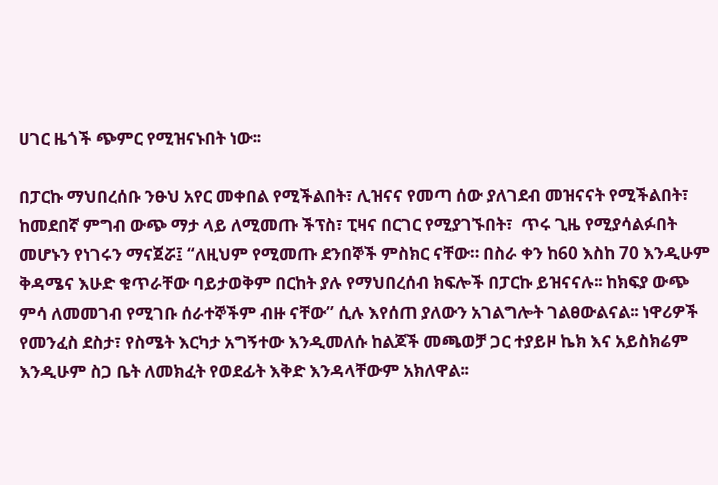ሀገር ዜጎች ጭምር የሚዝናኑበት ነው፡፡

በፓርኩ ማህበረሰቡ ንፁህ አየር መቀበል የሚችልበት፣ ሊዝናና የመጣ ሰው ያለገደብ መዝናናት የሚችልበት፣ ከመደበኛ ምግብ ውጭ ማታ ላይ ለሚመጡ ችፕስ፣ ፒዛና በርገር የሚያገኙበት፣  ጥሩ ጊዜ የሚያሳልፉበት መሆኑን የነገሩን ማናጀሯ፤ “ለዚህም የሚመጡ ደንበኞች ምስክር ናቸው። በስራ ቀን ከ60 እስከ 70 እንዲሁም ቅዳሜና እሁድ ቁጥራቸው ባይታወቅም በርከት ያሉ የማህበረሰብ ክፍሎች በፓርኩ ይዝናናሉ፡፡ ከክፍያ ውጭ ምሳ ለመመገብ የሚገቡ ሰራተኞችም ብዙ ናቸው” ሲሉ እየሰጠ ያለውን አገልግሎት ገልፀውልናል፡፡ ነዋሪዎች የመንፈስ ደስታ፣ የስሜት እርካታ አግኝተው እንዲመለሱ ከልጆች መጫወቻ ጋር ተያይዞ ኬክ እና አይስክሬም እንዲሁም ስጋ ቤት ለመክፈት የወደፊት እቅድ እንዳላቸውም አክለዋል፡፡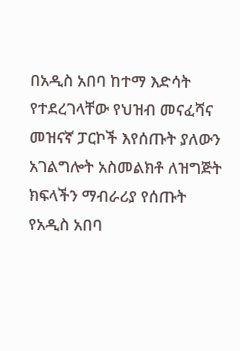በአዲስ አበባ ከተማ እድሳት የተደረገላቸው የህዝብ መናፈሻና መዝናኛ ፓርኮች እየሰጡት ያለውን አገልግሎት አስመልክቶ ለዝግጅት ክፍላችን ማብራሪያ የሰጡት የአዲስ አበባ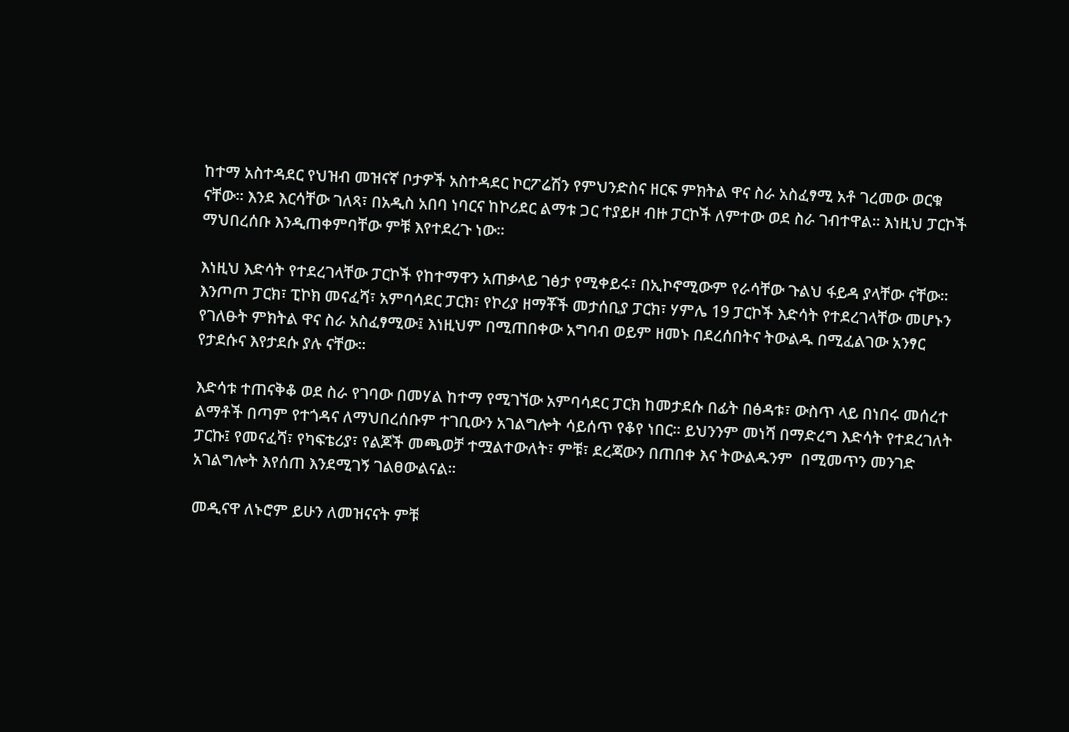ከተማ አስተዳደር የህዝብ መዝናኛ ቦታዎች አስተዳደር ኮርፖሬሽን የምህንድስና ዘርፍ ምክትል ዋና ስራ አስፈፃሚ አቶ ገረመው ወርቁ ናቸው፡፡ እንደ እርሳቸው ገለጻ፣ በአዲስ አበባ ነባርና ከኮሪደር ልማቱ ጋር ተያይዞ ብዙ ፓርኮች ለምተው ወደ ስራ ገብተዋል፡፡ እነዚህ ፓርኮች ማህበረሰቡ እንዲጠቀምባቸው ምቹ እየተደረጉ ነው፡፡

እነዚህ እድሳት የተደረገላቸው ፓርኮች የከተማዋን አጠቃላይ ገፅታ የሚቀይሩ፣ በኢኮኖሚውም የራሳቸው ጉልህ ፋይዳ ያላቸው ናቸው፡፡ እንጦጦ ፓርክ፣ ፒኮክ መናፈሻ፣ አምባሳደር ፓርክ፣ የኮሪያ ዘማቾች መታሰቢያ ፓርክ፣ ሃምሌ 19 ፓርኮች እድሳት የተደረገላቸው መሆኑን የገለፁት ምክትል ዋና ስራ አስፈፃሚው፤ እነዚህም በሚጠበቀው አግባብ ወይም ዘመኑ በደረሰበትና ትውልዱ በሚፈልገው አንፃር የታደሱና እየታደሱ ያሉ ናቸው፡፡

እድሳቱ ተጠናቅቆ ወደ ስራ የገባው በመሃል ከተማ የሚገኘው አምባሳደር ፓርክ ከመታደሱ በፊት በፅዳቱ፣ ውስጥ ላይ በነበሩ መሰረተ ልማቶች በጣም የተጎዳና ለማህበረሰቡም ተገቢውን አገልግሎት ሳይሰጥ የቆየ ነበር፡፡ ይህንንም መነሻ በማድረግ እድሳት የተደረገለት ፓርኩ፤ የመናፈሻ፣ የካፍቴሪያ፣ የልጆች መጫወቻ ተሟልተውለት፣ ምቹ፣ ደረጃውን በጠበቀ እና ትውልዱንም  በሚመጥን መንገድ አገልግሎት እየሰጠ እንደሚገኝ ገልፀውልናል፡፡

መዲናዋ ለኑሮም ይሁን ለመዝናናት ምቹ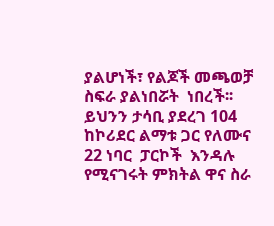ያልሆነች፣ የልጆች መጫወቻ ስፍራ ያልነበሯት  ነበረች፡፡ ይህንን ታሳቢ ያደረገ 104 ከኮሪደር ልማቱ ጋር የለሙና 22 ነባር  ፓርኮች  እንዳሉ የሚናገሩት ምክትል ዋና ስራ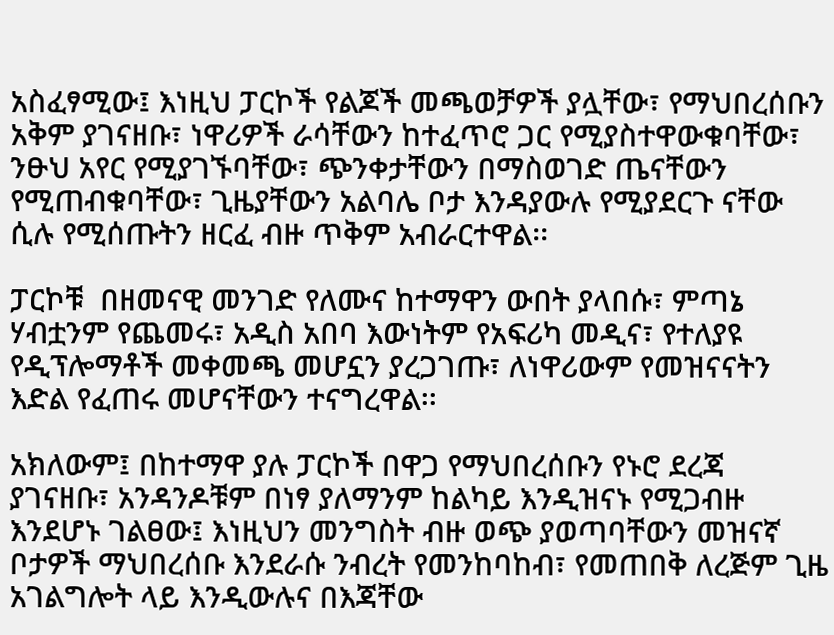አስፈፃሚው፤ እነዚህ ፓርኮች የልጆች መጫወቻዎች ያሏቸው፣ የማህበረሰቡን አቅም ያገናዘቡ፣ ነዋሪዎች ራሳቸውን ከተፈጥሮ ጋር የሚያስተዋውቁባቸው፣ ንፁህ አየር የሚያገኙባቸው፣ ጭንቀታቸውን በማስወገድ ጤናቸውን የሚጠብቁባቸው፣ ጊዜያቸውን አልባሌ ቦታ እንዳያውሉ የሚያደርጉ ናቸው ሲሉ የሚሰጡትን ዘርፈ ብዙ ጥቅም አብራርተዋል፡፡

ፓርኮቹ  በዘመናዊ መንገድ የለሙና ከተማዋን ውበት ያላበሱ፣ ምጣኔ ሃብቷንም የጨመሩ፣ አዲስ አበባ እውነትም የአፍሪካ መዲና፣ የተለያዩ የዲፕሎማቶች መቀመጫ መሆኗን ያረጋገጡ፣ ለነዋሪውም የመዝናናትን እድል የፈጠሩ መሆናቸውን ተናግረዋል፡፡

አክለውም፤ በከተማዋ ያሉ ፓርኮች በዋጋ የማህበረሰቡን የኑሮ ደረጃ ያገናዘቡ፣ አንዳንዶቹም በነፃ ያለማንም ከልካይ እንዲዝናኑ የሚጋብዙ እንደሆኑ ገልፀው፤ እነዚህን መንግስት ብዙ ወጭ ያወጣባቸውን መዝናኛ ቦታዎች ማህበረሰቡ እንደራሱ ንብረት የመንከባከብ፣ የመጠበቅ ለረጅም ጊዜ አገልግሎት ላይ እንዲውሉና በእጃቸው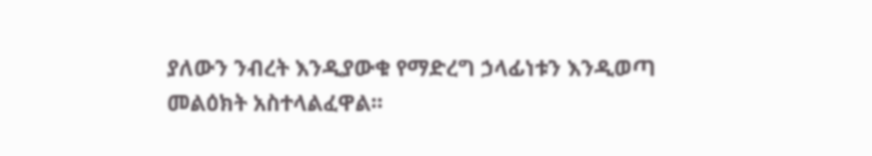ያለውን ንብረት እንዲያውቁ የማድረግ ኃላፊነቱን እንዲወጣ መልዕክት አስተላልፈዋል፡፡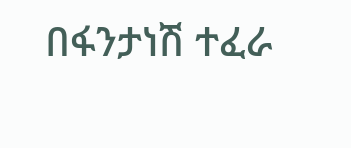በፋንታነሽ ተፈራ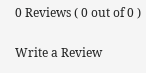0 Reviews ( 0 out of 0 )

Write a Review